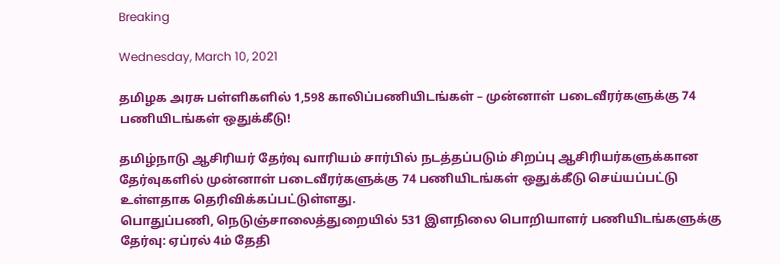Breaking

Wednesday, March 10, 2021

தமிழக அரசு பள்ளிகளில் 1,598 காலிப்பணியிடங்கள் – முன்னாள் படைவீரர்களுக்கு 74 பணியிடங்கள் ஒதுக்கீடு!

தமிழ்நாடு ஆசிரியர் தேர்வு வாரியம் சார்பில் நடத்தப்படும் சிறப்பு ஆசிரியர்களுக்கான தேர்வுகளில் முன்னாள் படைவீரர்களுக்கு 74 பணியிடங்கள் ஒதுக்கீடு செய்யப்பட்டு உள்ளதாக தெரிவிக்கப்பட்டுள்ளது.
பொதுப்பணி, நெடுஞ்சாலைத்துறையில் 531 இளநிலை பொறியாளர் பணியிடங்களுக்கு தேர்வு: ஏப்ரல் 4ம் தேதி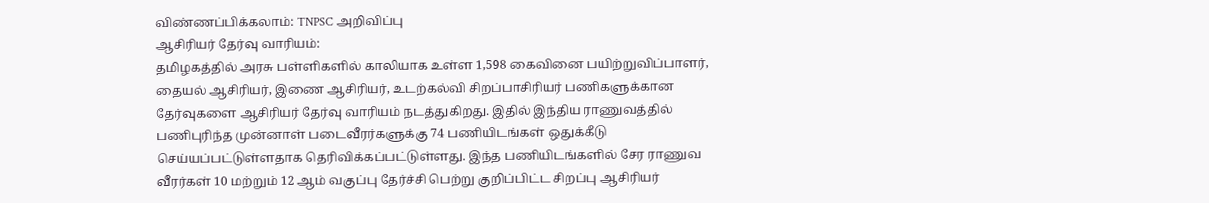விண்ணப்பிக்கலாம்: TNPSC அறிவிப்பு
ஆசிரியர் தேர்வு வாரியம்:
தமிழகத்தில் அரசு பள்ளிகளில் காலியாக உள்ள 1,598 கைவினை பயிற்றுவிப்பாளர், தையல் ஆசிரியர், இணை ஆசிரியர், உடற்கல்வி சிறப்பாசிரியர் பணிகளுக்கான தேர்வுகளை ஆசிரியர் தேர்வு வாரியம் நடத்துகிறது. இதில் இந்திய ராணுவத்தில் பணிபுரிந்த முன்னாள் படைவீரர்களுக்கு 74 பணியிடங்கள் ஒதுக்கீடு செய்யப்பட்டுள்ளதாக தெரிவிக்கப்பட்டுள்ளது. இந்த பணியிடங்களில் சேர ராணுவ வீரர்கள் 10 மற்றும் 12 ஆம் வகுப்பு தேர்ச்சி பெற்று குறிப்பிட்ட சிறப்பு ஆசிரியர்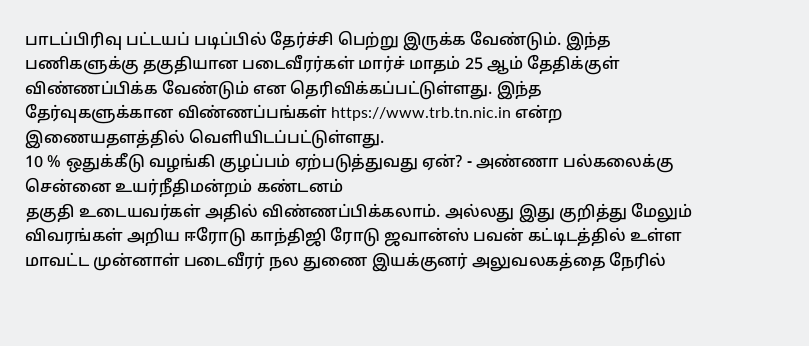பாடப்பிரிவு பட்டயப் படிப்பில் தேர்ச்சி பெற்று இருக்க வேண்டும். இந்த பணிகளுக்கு தகுதியான படைவீரர்கள் மார்ச் மாதம் 25 ஆம் தேதிக்குள் விண்ணப்பிக்க வேண்டும் என தெரிவிக்கப்பட்டுள்ளது. இந்த தேர்வுகளுக்கான விண்ணப்பங்கள் https://www.trb.tn.nic.in என்ற இணையதளத்தில் வெளியிடப்பட்டுள்ளது.
10 % ஒதுக்கீடு வழங்கி குழப்பம் ஏற்படுத்துவது ஏன்? - அண்ணா பல்கலைக்கு சென்னை உயர்நீதிமன்றம் கண்டனம்
தகுதி உடையவர்கள் அதில் விண்ணப்பிக்கலாம். அல்லது இது குறித்து மேலும் விவரங்கள் அறிய ஈரோடு காந்திஜி ரோடு ஜவான்ஸ் பவன் கட்டிடத்தில் உள்ள மாவட்ட முன்னாள் படைவீரர் நல துணை இயக்குனர் அலுவலகத்தை நேரில்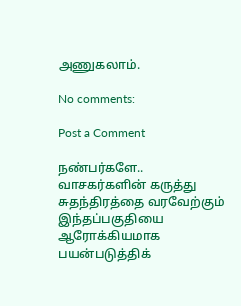அணுகலாம்.

No comments:

Post a Comment

நண்பர்களே.. வாசகர்களின் கருத்து சுதந்திரத்தை வரவேற்கும் இந்தப்பகுதியை ஆரோக்கியமாக பயன்படுத்திக்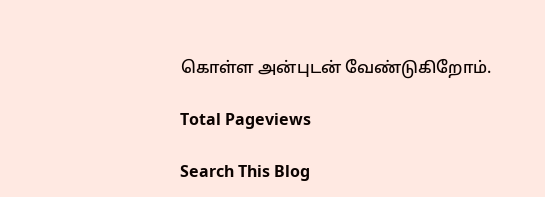கொள்ள அன்புடன் வேண்டுகிறோம்.

Total Pageviews

Search This Blog